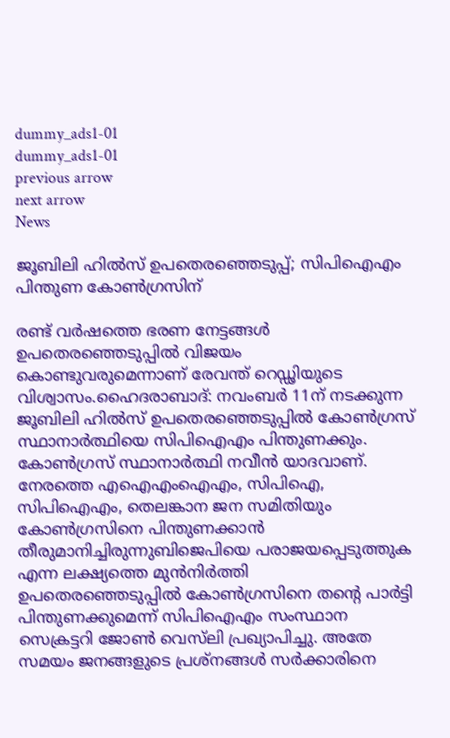dummy_ads1-01
dummy_ads1-01
previous arrow
next arrow
News

ജൂബിലി ഹില്‍സ് ഉപതെരഞ്ഞെടുപ്പ്; സിപിഐഎം പിന്തുണ കോണ്‍ഗ്രസിന്

രണ്ട് വര്‍ഷത്തെ ഭരണ നേട്ടങ്ങള്‍ ഉപതെരഞ്ഞെടുപ്പില്‍ വിജയം കൊണ്ടുവരുമെന്നാണ് രേവന്ത് റെഡ്ഢിയുടെ വിശ്വാസം.ഹൈദരാബാദ്: നവംബര്‍ 11ന് നടക്കുന്ന ജൂബിലി ഹില്‍സ് ഉപതെരഞ്ഞെടുപ്പില്‍ കോണ്‍ഗ്രസ് സ്ഥാനാര്‍ത്ഥിയെ സിപിഐഎം പിന്തുണക്കും. കോണ്‍ഗ്രസ് സ്ഥാനാര്‍ത്ഥി നവീന്‍ യാദവാണ്. നേരത്തെ എഐഎംഐഎം, സിപിഐ, സിപിഐഎം, തെലങ്കാന ജന സമിതിയും കോണ്‍ഗ്രസിനെ പിന്തുണക്കാന്‍ തീരുമാനിച്ചിരുന്നുബിജെപിയെ പരാജയപ്പെടുത്തുക എന്ന ലക്ഷ്യത്തെ മുന്‍നിര്‍ത്തി ഉപതെരഞ്ഞെടുപ്പില്‍ കോണ്‍ഗ്രസിനെ തന്റെ പാര്‍ട്ടി പിന്തുണക്കുമെന്ന് സിപിഐഎം സംസ്ഥാന സെക്രട്ടറി ജോണ്‍ വെസ്‌ലി പ്രഖ്യാപിച്ചു. അതേ സമയം ജനങ്ങളുടെ പ്രശ്‌നങ്ങള്‍ സര്‍ക്കാരിനെ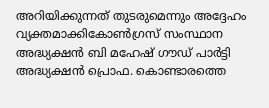അറിയിക്കുന്നത് തുടരുമെന്നും അദ്ദേഹം വ്യക്തമാക്കികോണ്‍ഗ്രസ് സംസ്ഥാന അദ്ധ്യക്ഷന്‍ ബി മഹേഷ് ഗൗഡ് പാര്‍ട്ടി അദ്ധ്യക്ഷന്‍ പ്രൊഫ. കൊണ്ടാരത്തെ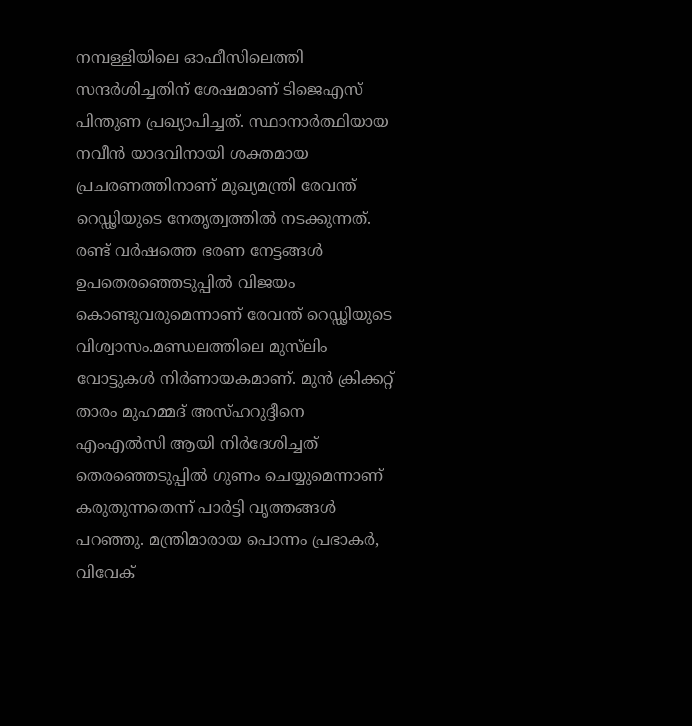നമ്പള്ളിയിലെ ഓഫീസിലെത്തി സന്ദര്‍ശിച്ചതിന് ശേഷമാണ് ടിജെഎസ് പിന്തുണ പ്രഖ്യാപിച്ചത്. സ്ഥാനാര്‍ത്ഥിയായ നവീന്‍ യാദവിനായി ശക്തമായ പ്രചരണത്തിനാണ് മുഖ്യമന്ത്രി രേവന്ത് റെഡ്ഢിയുടെ നേതൃത്വത്തില്‍ നടക്കുന്നത്. രണ്ട് വര്‍ഷത്തെ ഭരണ നേട്ടങ്ങള്‍ ഉപതെരഞ്ഞെടുപ്പില്‍ വിജയം കൊണ്ടുവരുമെന്നാണ് രേവന്ത് റെഡ്ഢിയുടെ വിശ്വാസം.മണ്ഡലത്തിലെ മുസ്‌ലിം വോട്ടുകള്‍ നിര്‍ണായകമാണ്. മുന്‍ ക്രിക്കറ്റ് താരം മുഹമ്മദ് അസ്ഹറുദ്ദീനെ എംഎല്‍സി ആയി നിര്‍ദേശിച്ചത് തെരഞ്ഞെടുപ്പില്‍ ഗുണം ചെയ്യുമെന്നാണ് കരുതുന്നതെന്ന് പാര്‍ട്ടി വൃത്തങ്ങള്‍ പറഞ്ഞു. മന്ത്രിമാരായ പൊന്നം പ്രഭാകര്‍, വിവേക്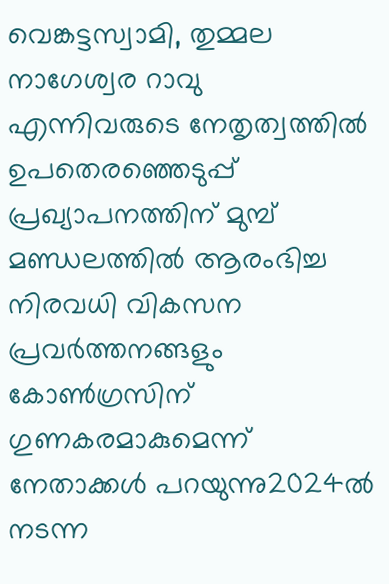വെങ്കട്ടസ്വാമി, തുമ്മല നാഗേശ്വര റാവു എന്നിവരുടെ നേതൃത്വത്തില്‍ ഉപതെരഞ്ഞെടുപ്പ് പ്രഖ്യാപനത്തിന് മുമ്പ് മണ്ഡലത്തില്‍ ആരംഭിച്ച നിരവധി വികസന പ്രവര്‍ത്തനങ്ങളും കോണ്‍ഗ്രസിന് ഗുണകരമാകുമെന്ന് നേതാക്കള്‍ പറയുന്നു2024ല്‍ നടന്ന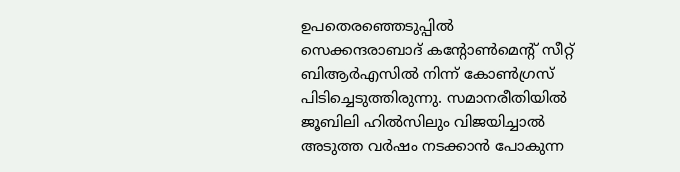ഉപതെരഞ്ഞെടുപ്പില്‍ സെക്കന്ദരാബാദ് കന്റോണ്‍മെന്റ് സീറ്റ് ബിആര്‍എസില്‍ നിന്ന് കോണ്‍ഗ്രസ് പിടിച്ചെടുത്തിരുന്നു. സമാനരീതിയില്‍ ജൂബിലി ഹില്‍സിലും വിജയിച്ചാല്‍ അടുത്ത വര്‍ഷം നടക്കാന്‍ പോകുന്ന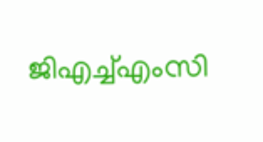ജിഎച്ച്എംസി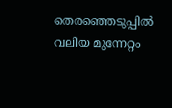തെരഞ്ഞെടുപ്പില്‍ വലിയ മുന്നേറ്റം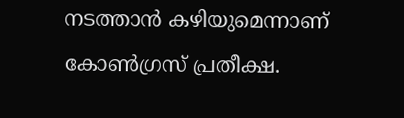നടത്താന്‍ കഴിയുമെന്നാണ് കോണ്‍ഗ്രസ് പ്രതീക്ഷ.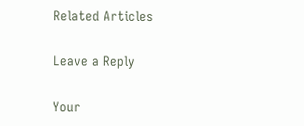Related Articles

Leave a Reply

Your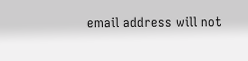email address will not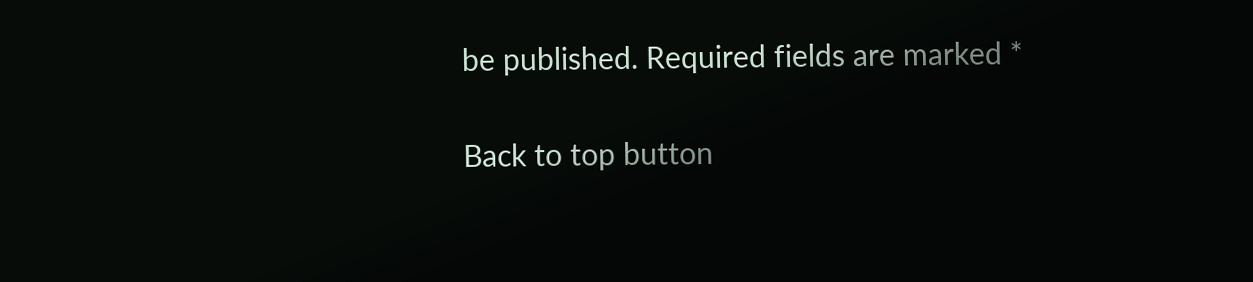be published. Required fields are marked *

Back to top button